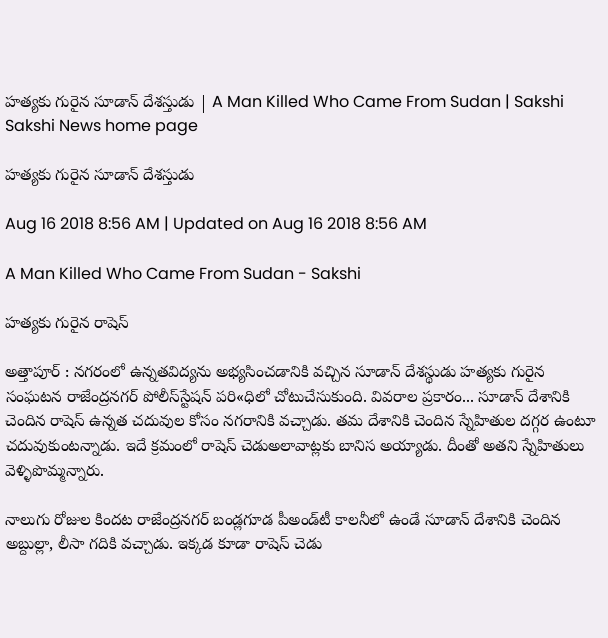హత్యకు గురైన సూడాన్‌ దేశస్తుడు | A Man Killed Who Came From Sudan | Sakshi
Sakshi News home page

హత్యకు గురైన సూడాన్‌ దేశస్తుడు

Aug 16 2018 8:56 AM | Updated on Aug 16 2018 8:56 AM

A Man Killed Who Came From Sudan - Sakshi

హత్యకు గురైన రాషెస్‌

అత్తాపూర్‌ : నగరంలో ఉన్నతవిద్యను అభ్యసించడానికి వచ్చిన సూడాన్‌ దేశస్థుడు హత్యకు గురైన సంఘటన రాజేంద్రనగర్‌ పోలీస్‌స్టేషన్‌ పరి«ధిలో చోటుచేసుకుంది. వివరాల ప్రకారం... సూడాన్‌ దేశానికి చెందిన రాషెస్‌ ఉన్నత చదువుల కోసం నగరానికి వచ్చాడు. తమ దేశానికి చెందిన స్నేహితుల దగ్గర ఉంటూ చదువుకుంటన్నాడు. ఇదే క్రమంలో రాషెస్‌ చెడుఅలావాట్లకు బానిస అయ్యాడు. దీంతో అతని స్నేహితులు వెళ్ళిపొమ్మన్నారు.

నాలుగు రోజుల కిందట రాజేంద్రనగర్‌ బండ్లగూడ పీఅండ్‌టీ కాలనీలో ఉండే సూడాన్‌ దేశానికి చెందిన అబ్దుల్లా, లీసా గదికి వచ్చాడు. ఇక్కడ కూడా రాషెస్‌ చెడు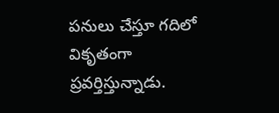పనులు చేస్తూ గదిలో వికృతంగా ప్రవర్తిస్తున్నాడు.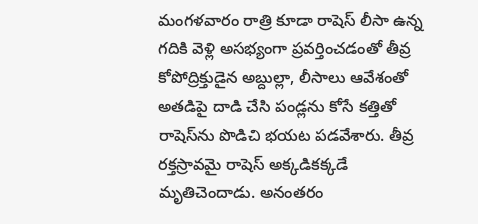మంగళవారం రాత్రి కూడా రాషెస్‌ లీసా ఉన్న గదికి వెళ్లి అసభ్యంగా ప్రవర్తించడంతో తీవ్ర కోపోద్రిక్తుడైన అబ్దుల్లా, లీసాలు ఆవేశంతో అతడిపై దాడి చేసి పండ్లను కోసే కత్తితో రాషెస్‌ను పొడిచి భయట పడవేశారు. తీవ్ర రక్తస్రావమై రాషెస్‌ అక్కడికక్కడే మృతిచెందాడు. అనంతరం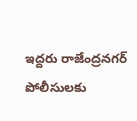ఇద్దరు రాజేంద్రనగర్‌ పోలీసులకు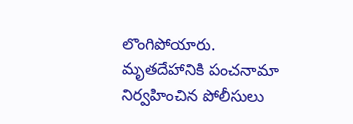లొంగిపోయారు. మృతదేహానికి పంచనామా నిర్వహించిన పోలీసులు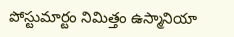పోస్టుమార్టం నిమిత్తం ఉస్మానియా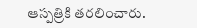ఆస్పత్రికి తరలించారు.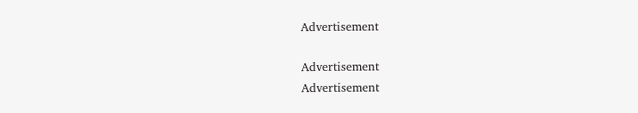Advertisement

Advertisement
Advertisement